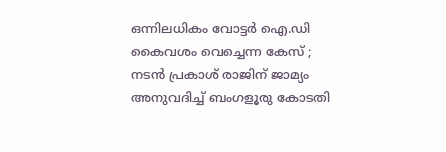ഒന്നിലധികം വോട്ടര്‍ ഐ.ഡി കൈവശം വെച്ചെന്ന കേസ് ; നടൻ പ്രകാശ് രാജിന് ജാമ്യം അനുവദിച്ച്‌ ബംഗളൂരു കോടതി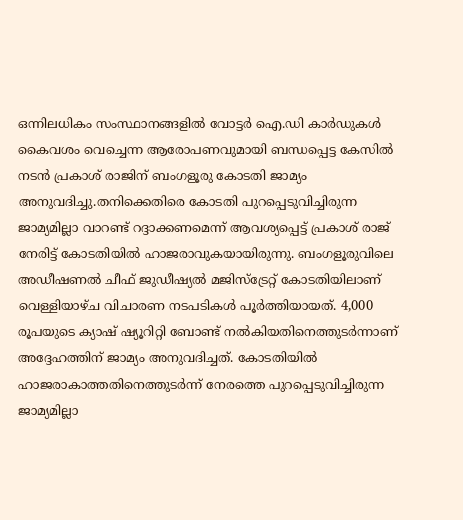ഒന്നിലധികം സംസ്ഥാനങ്ങളില്‍ വോട്ടർ ഐ.ഡി കാർഡുകള്‍ കൈവശം വെച്ചെന്ന ആരോപണവുമായി ബന്ധപ്പെട്ട കേസില്‍ നടൻ പ്രകാശ് രാജിന് ബംഗളൂരു കോടതി ജാമ്യം അനുവദിച്ചു.തനിക്കെതിരെ കോടതി പുറപ്പെടുവിച്ചിരുന്ന ജാമ്യമില്ലാ വാറണ്ട് റദ്ദാക്കണമെന്ന് ആവശ്യപ്പെട്ട് പ്രകാശ് രാജ് നേരിട്ട് കോടതിയില്‍ ഹാജരാവുകയായിരുന്നു. ബംഗളൂരുവിലെ അഡീഷണല്‍ ചീഫ് ജുഡീഷ്യല്‍ മജിസ്‌ട്രേറ്റ് കോടതിയിലാണ് വെള്ളിയാഴ്ച വിചാരണ നടപടികള്‍ പൂർത്തിയായത്. 4,000 രൂപയുടെ ക്യാഷ് ഷ്യൂറിറ്റി ബോണ്ട് നല്‍കിയതിനെത്തുടർന്നാണ് അദ്ദേഹത്തിന് ജാമ്യം അനുവദിച്ചത്. കോടതിയില്‍ ഹാജരാകാത്തതിനെത്തുടർന്ന് നേരത്തെ പുറപ്പെടുവിച്ചിരുന്ന ജാമ്യമില്ലാ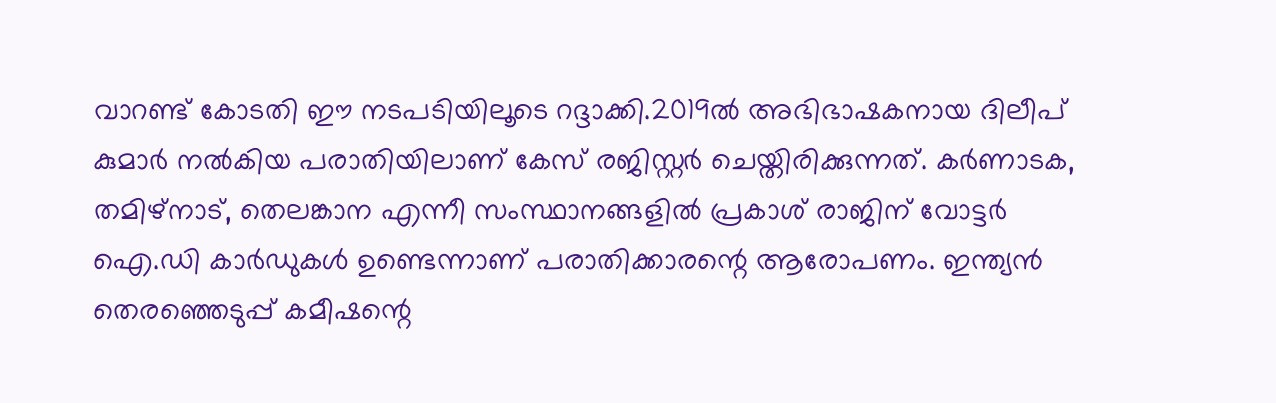വാറണ്ട് കോടതി ഈ നടപടിയിലൂടെ റദ്ദാക്കി.2019ല്‍ അഭിഭാഷകനായ ദിലീപ് കുമാർ നല്‍കിയ പരാതിയിലാണ് കേസ് രജിസ്റ്റർ ചെയ്തിരിക്കുന്നത്. കർണാടക, തമിഴ്‌നാട്, തെലങ്കാന എന്നീ സംസ്ഥാനങ്ങളില്‍ പ്രകാശ് രാജിന് വോട്ടർ ഐ.ഡി കാർഡുകള്‍ ഉണ്ടെന്നാണ് പരാതിക്കാരന്റെ ആരോപണം. ഇന്ത്യൻ തെരഞ്ഞെടുപ്പ് കമീഷന്റെ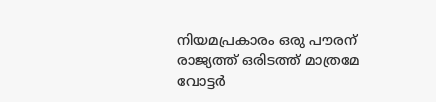നിയമപ്രകാരം ഒരു പൗരന് രാജ്യത്ത് ഒരിടത്ത് മാത്രമേ വോട്ടർ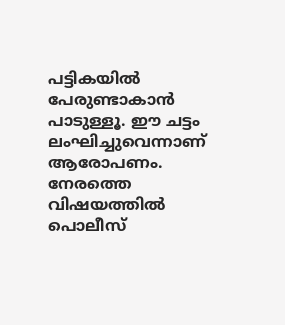പട്ടികയില്‍ പേരുണ്ടാകാൻ പാടുള്ളൂ. ഈ ചട്ടം ലംഘിച്ചുവെന്നാണ് ആരോപണം. നേരത്തെ വിഷയത്തില്‍ പൊലീസ്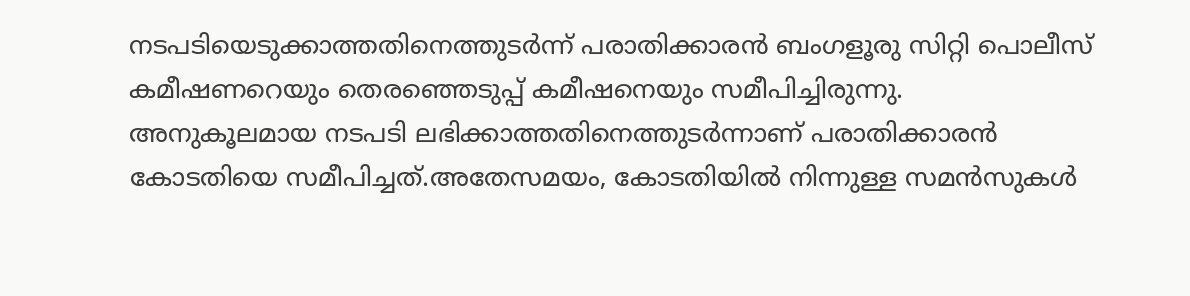നടപടിയെടുക്കാത്തതിനെത്തുടർന്ന് പരാതിക്കാരൻ ബംഗളൂരു സിറ്റി പൊലീസ് കമീഷണറെയും തെരഞ്ഞെടുപ്പ് കമീഷനെയും സമീപിച്ചിരുന്നു. അനുകൂലമായ നടപടി ലഭിക്കാത്തതിനെത്തുടർന്നാണ് പരാതിക്കാരൻ കോടതിയെ സമീപിച്ചത്.അതേസമയം, കോടതിയില്‍ നിന്നുള്ള സമൻസുകള്‍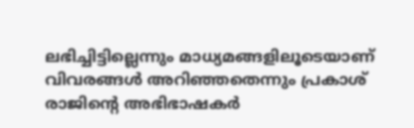ലഭിച്ചിട്ടില്ലെന്നും മാധ്യമങ്ങളിലൂടെയാണ് വിവരങ്ങള്‍ അറിഞ്ഞതെന്നും പ്രകാശ് രാജിന്റെ അഭിഭാഷകർ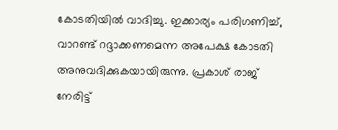കോടതിയില്‍ വാദിച്ചു. ഇക്കാര്യം പരിഗണിച്ച്‌, വാറണ്ട് റദ്ദാക്കണമെന്ന അപേക്ഷ കോടതി അനുവദിക്കുകയായിരുന്നു. പ്രകാശ് രാജ് നേരിട്ട്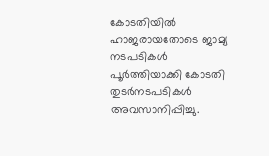കോടതിയില്‍ ഹാജരായതോടെ ജാമ്യ നടപടികള്‍ പൂർത്തിയാക്കി കോടതി തുടർനടപടികള്‍ അവസാനിപ്പിച്ചു.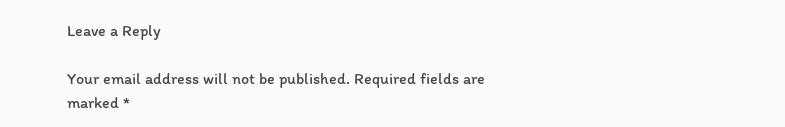Leave a Reply

Your email address will not be published. Required fields are marked *